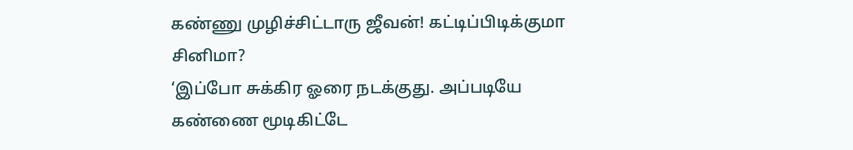கண்ணு முழிச்சிட்டாரு ஜீவன்! கட்டிப்பிடிக்குமா சினிமா?
‘இப்போ சுக்கிர ஓரை நடக்குது. அப்படியே கண்ணை மூடிகிட்டே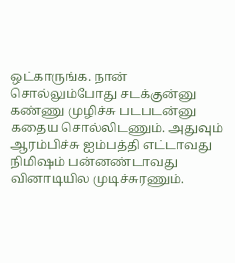ஒட்காருங்க. நான் சொல்லும்போது சடக்குன்னு கண்ணு முழிச்சு படபடன்னு கதைய சொல்லிடணும். அதுவும் ஆரம்பிச்சு ஐம்பத்தி எட்டாவது நிமிஷம் பன்னண்டாவது வினாடியில முடிச்சுரணும்.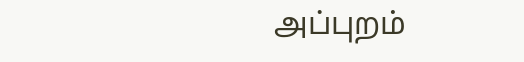அப்புறம்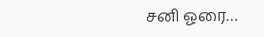சனி ஓரை…